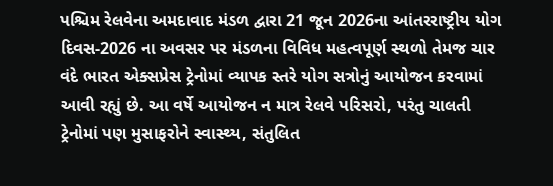પશ્ચિમ રેલવેના અમદાવાદ મંડળ દ્વારા 21 જૂન 2026ના આંતરરાષ્ટ્રીય યોગ દિવસ-2026 ના અવસર પર મંડળના વિવિધ મહત્વપૂર્ણ સ્થળો તેમજ ચાર વંદે ભારત એક્સપ્રેસ ટ્રેનોમાં વ્યાપક સ્તરે યોગ સત્રોનું આયોજન કરવામાં આવી રહ્યું છે. આ વર્ષે આયોજન ન માત્ર રેલવે પરિસરો, પરંતુ ચાલતી ટ્રેનોમાં પણ મુસાફરોને સ્વાસ્થ્ય, સંતુલિત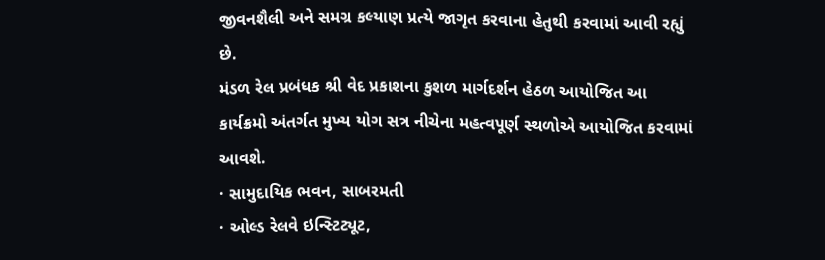જીવનશૈલી અને સમગ્ર કલ્યાણ પ્રત્યે જાગૃત કરવાના હેતુથી કરવામાં આવી રહ્યું છે.
મંડળ રેલ પ્રબંધક શ્રી વેદ પ્રકાશના કુશળ માર્ગદર્શન હેઠળ આયોજિત આ કાર્યક્રમો અંતર્ગત મુખ્ય યોગ સત્ર નીચેના મહત્વપૂર્ણ સ્થળોએ આયોજિત કરવામાં આવશે.
· સામુદાયિક ભવન, સાબરમતી
· ઓલ્ડ રેલવે ઇન્સ્ટિટ્યૂટ,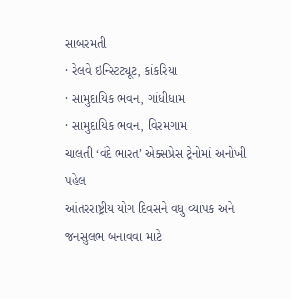સાબરમતી
· રેલવે ઇન્સ્ટિટ્યૂટ, કાંકરિયા
· સામુદાયિક ભવન, ગાંધીધામ
· સામુદાયિક ભવન, વિરમગામ
ચાલતી ‘વંદે ભારત’ એક્સપ્રેસ ટ્રેનોમાં અનોખી પહેલ
આંતરરાષ્ટ્રીય યોગ દિવસને વધુ વ્યાપક અને જનસુલભ બનાવવા માટે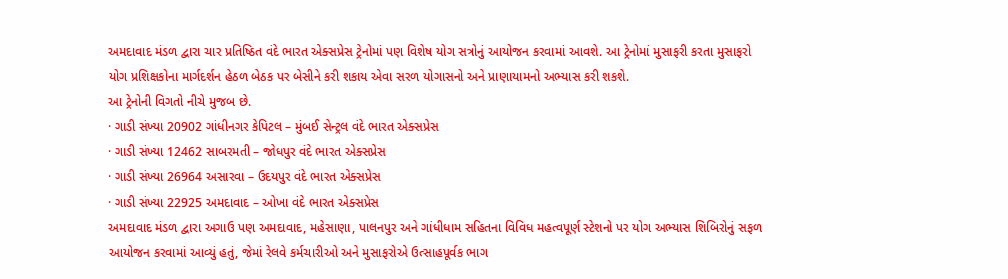અમદાવાદ મંડળ દ્વારા ચાર પ્રતિષ્ઠિત વંદે ભારત એક્સપ્રેસ ટ્રેનોમાં પણ વિશેષ યોગ સત્રોનું આયોજન કરવામાં આવશે. આ ટ્રેનોમાં મુસાફરી કરતા મુસાફરો યોગ પ્રશિક્ષકોના માર્ગદર્શન હેઠળ બેઠક પર બેસીને કરી શકાય એવા સરળ યોગાસનો અને પ્રાણાયામનો અભ્યાસ કરી શકશે.
આ ટ્રેનોની વિગતો નીચે મુજબ છે.
· ગાડી સંખ્યા 20902 ગાંધીનગર કેપિટલ – મુંબઈ સેન્ટ્રલ વંદે ભારત એક્સપ્રેસ
· ગાડી સંખ્યા 12462 સાબરમતી – જોધપુર વંદે ભારત એક્સપ્રેસ
· ગાડી સંખ્યા 26964 અસારવા – ઉદયપુર વંદે ભારત એક્સપ્રેસ
· ગાડી સંખ્યા 22925 અમદાવાદ – ઓખા વંદે ભારત એક્સપ્રેસ
અમદાવાદ મંડળ દ્વારા અગાઉ પણ અમદાવાદ, મહેસાણા, પાલનપુર અને ગાંધીધામ સહિતના વિવિધ મહત્વપૂર્ણ સ્ટેશનો પર યોગ અભ્યાસ શિબિરોનું સફળ આયોજન કરવામાં આવ્યું હતું, જેમાં રેલવે કર્મચારીઓ અને મુસાફરોએ ઉત્સાહપૂર્વક ભાગ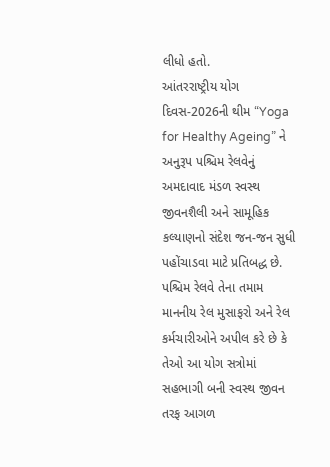લીધો હતો.
આંતરરાષ્ટ્રીય યોગ દિવસ-2026ની થીમ “Yoga for Healthy Ageing” ને અનુરૂપ પશ્ચિમ રેલવેનું અમદાવાદ મંડળ સ્વસ્થ જીવનશૈલી અને સામૂહિક કલ્યાણનો સંદેશ જન-જન સુધી પહોંચાડવા માટે પ્રતિબદ્ધ છે.
પશ્ચિમ રેલવે તેના તમામ માનનીય રેલ મુસાફરો અને રેલ કર્મચારીઓને અપીલ કરે છે કે તેઓ આ યોગ સત્રોમાં સહભાગી બની સ્વસ્થ જીવન તરફ આગળ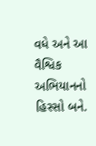વધે અને આ વૈશ્વિક અભિયાનનો હિસ્સો બને.